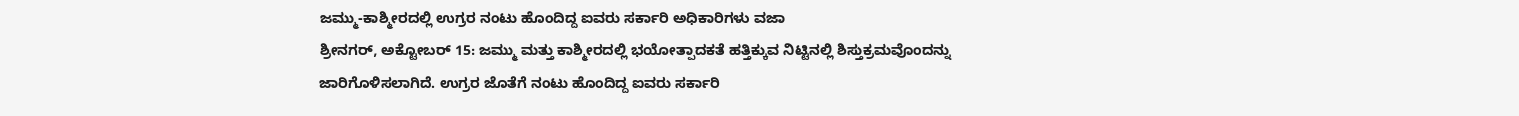ಜಮ್ಮು-ಕಾಶ್ಮೀರದಲ್ಲಿ ಉಗ್ರರ ನಂಟು ಹೊಂದಿದ್ದ ಐವರು ಸರ್ಕಾರಿ ಅಧಿಕಾರಿಗಳು ವಜಾ
ಶ್ರೀನಗರ್, ಅಕ್ಟೋಬರ್ 15: ಜಮ್ಮು ಮತ್ತು ಕಾಶ್ಮೀರದಲ್ಲಿ ಭಯೋತ್ಪಾದಕತೆ ಹತ್ತಿಕ್ಕುವ ನಿಟ್ಟಿನಲ್ಲಿ ಶಿಸ್ತುಕ್ರಮವೊಂದನ್ನು ಜಾರಿಗೊಳಿಸಲಾಗಿದೆ. ಉಗ್ರರ ಜೊತೆಗೆ ನಂಟು ಹೊಂದಿದ್ದ ಐವರು ಸರ್ಕಾರಿ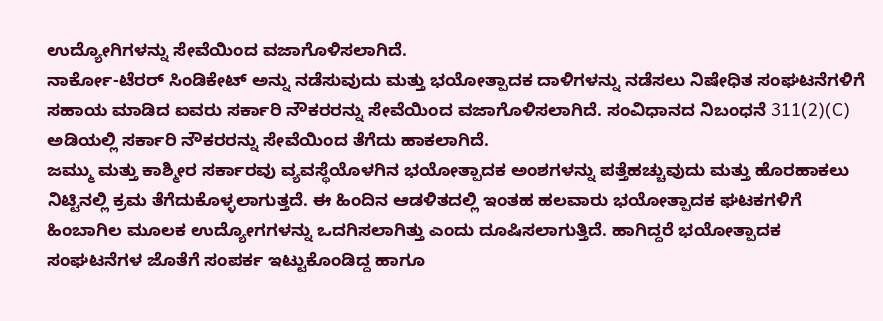ಉದ್ಯೋಗಿಗಳನ್ನು ಸೇವೆಯಿಂದ ವಜಾಗೊಳಿಸಲಾಗಿದೆ.
ನಾರ್ಕೋ-ಟೆರರ್ ಸಿಂಡಿಕೇಟ್ ಅನ್ನು ನಡೆಸುವುದು ಮತ್ತು ಭಯೋತ್ಪಾದಕ ದಾಳಿಗಳನ್ನು ನಡೆಸಲು ನಿಷೇಧಿತ ಸಂಘಟನೆಗಳಿಗೆ ಸಹಾಯ ಮಾಡಿದ ಐವರು ಸರ್ಕಾರಿ ನೌಕರರನ್ನು ಸೇವೆಯಿಂದ ವಜಾಗೊಳಿಸಲಾಗಿದೆ. ಸಂವಿಧಾನದ ನಿಬಂಧನೆ 311(2)(C) ಅಡಿಯಲ್ಲಿ ಸರ್ಕಾರಿ ನೌಕರರನ್ನು ಸೇವೆಯಿಂದ ತೆಗೆದು ಹಾಕಲಾಗಿದೆ.
ಜಮ್ಮು ಮತ್ತು ಕಾಶ್ಮೀರ ಸರ್ಕಾರವು ವ್ಯವಸ್ಥೆಯೊಳಗಿನ ಭಯೋತ್ಪಾದಕ ಅಂಶಗಳನ್ನು ಪತ್ತೆಹಚ್ಚುವುದು ಮತ್ತು ಹೊರಹಾಕಲು ನಿಟ್ಟಿನಲ್ಲಿ ಕ್ರಮ ತೆಗೆದುಕೊಳ್ಳಲಾಗುತ್ತದೆ. ಈ ಹಿಂದಿನ ಆಡಳಿತದಲ್ಲಿ ಇಂತಹ ಹಲವಾರು ಭಯೋತ್ಪಾದಕ ಘಟಕಗಳಿಗೆ ಹಿಂಬಾಗಿಲ ಮೂಲಕ ಉದ್ಯೋಗಗಳನ್ನು ಒದಗಿಸಲಾಗಿತ್ತು ಎಂದು ದೂಷಿಸಲಾಗುತ್ತಿದೆ. ಹಾಗಿದ್ದರೆ ಭಯೋತ್ಪಾದಕ ಸಂಘಟನೆಗಳ ಜೊತೆಗೆ ಸಂಪರ್ಕ ಇಟ್ಟುಕೊಂಡಿದ್ದ ಹಾಗೂ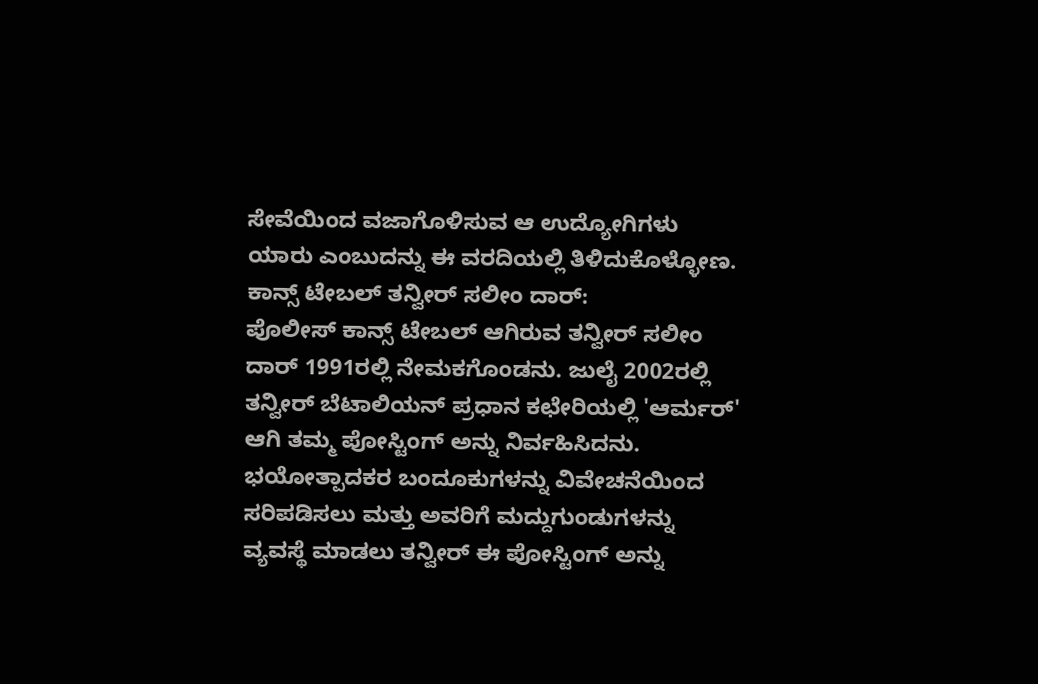ಸೇವೆಯಿಂದ ವಜಾಗೊಳಿಸುವ ಆ ಉದ್ಯೋಗಿಗಳು ಯಾರು ಎಂಬುದನ್ನು ಈ ವರದಿಯಲ್ಲಿ ತಿಳಿದುಕೊಳ್ಳೋಣ.
ಕಾನ್ಸ್ ಟೇಬಲ್ ತನ್ವೀರ್ ಸಲೀಂ ದಾರ್:
ಪೊಲೀಸ್ ಕಾನ್ಸ್ ಟೇಬಲ್ ಆಗಿರುವ ತನ್ವೀರ್ ಸಲೀಂ ದಾರ್ 1991ರಲ್ಲಿ ನೇಮಕಗೊಂಡನು. ಜುಲೈ 2002ರಲ್ಲಿ ತನ್ವೀರ್ ಬೆಟಾಲಿಯನ್ ಪ್ರಧಾನ ಕಛೇರಿಯಲ್ಲಿ 'ಆರ್ಮರ್' ಆಗಿ ತಮ್ಮ ಪೋಸ್ಟಿಂಗ್ ಅನ್ನು ನಿರ್ವಹಿಸಿದನು. ಭಯೋತ್ಪಾದಕರ ಬಂದೂಕುಗಳನ್ನು ವಿವೇಚನೆಯಿಂದ ಸರಿಪಡಿಸಲು ಮತ್ತು ಅವರಿಗೆ ಮದ್ದುಗುಂಡುಗಳನ್ನು ವ್ಯವಸ್ಥೆ ಮಾಡಲು ತನ್ವೀರ್ ಈ ಪೋಸ್ಟಿಂಗ್ ಅನ್ನು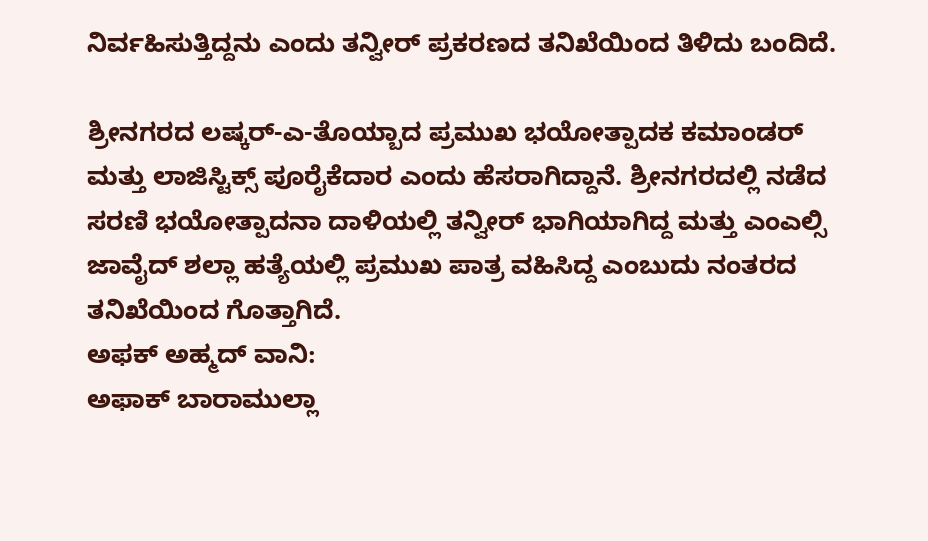ನಿರ್ವಹಿಸುತ್ತಿದ್ದನು ಎಂದು ತನ್ವೀರ್ ಪ್ರಕರಣದ ತನಿಖೆಯಿಂದ ತಿಳಿದು ಬಂದಿದೆ.

ಶ್ರೀನಗರದ ಲಷ್ಕರ್-ಎ-ತೊಯ್ಬಾದ ಪ್ರಮುಖ ಭಯೋತ್ಪಾದಕ ಕಮಾಂಡರ್ ಮತ್ತು ಲಾಜಿಸ್ಟಿಕ್ಸ್ ಪೂರೈಕೆದಾರ ಎಂದು ಹೆಸರಾಗಿದ್ದಾನೆ. ಶ್ರೀನಗರದಲ್ಲಿ ನಡೆದ ಸರಣಿ ಭಯೋತ್ಪಾದನಾ ದಾಳಿಯಲ್ಲಿ ತನ್ವೀರ್ ಭಾಗಿಯಾಗಿದ್ದ ಮತ್ತು ಎಂಎಲ್ಸಿ ಜಾವೈದ್ ಶಲ್ಲಾ ಹತ್ಯೆಯಲ್ಲಿ ಪ್ರಮುಖ ಪಾತ್ರ ವಹಿಸಿದ್ದ ಎಂಬುದು ನಂತರದ ತನಿಖೆಯಿಂದ ಗೊತ್ತಾಗಿದೆ.
ಅಫಕ್ ಅಹ್ಮದ್ ವಾನಿ:
ಅಫಾಕ್ ಬಾರಾಮುಲ್ಲಾ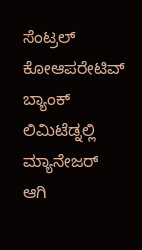ಸೆಂಟ್ರಲ್ ಕೋಆಪರೇಟಿವ್ ಬ್ಯಾಂಕ್ ಲಿಮಿಟೆಡ್ನಲ್ಲಿ ಮ್ಯಾನೇಜರ್ ಆಗಿ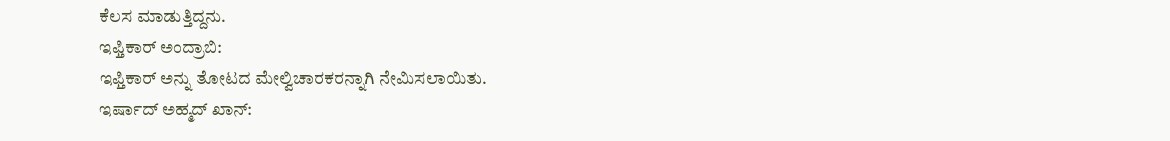ಕೆಲಸ ಮಾಡುತ್ತಿದ್ದನು.
ಇಫ್ತಿಕಾರ್ ಅಂದ್ರಾಬಿ:
ಇಫ್ತಿಕಾರ್ ಅನ್ನು ತೋಟದ ಮೇಲ್ವಿಚಾರಕರನ್ನಾಗಿ ನೇಮಿಸಲಾಯಿತು.
ಇರ್ಷಾದ್ ಅಹ್ಮದ್ ಖಾನ್: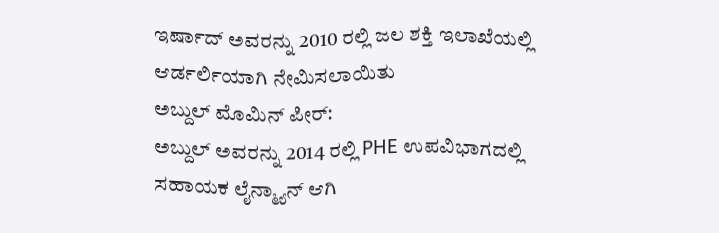ಇರ್ಷಾದ್ ಅವರನ್ನು 2010 ರಲ್ಲಿ ಜಲ ಶಕ್ತಿ ಇಲಾಖೆಯಲ್ಲಿ ಆರ್ಡರ್ಲಿಯಾಗಿ ನೇಮಿಸಲಾಯಿತು
ಅಬ್ದುಲ್ ಮೊಮಿನ್ ಪೀರ್:
ಅಬ್ದುಲ್ ಅವರನ್ನು 2014 ರಲ್ಲಿ PHE ಉಪವಿಭಾಗದಲ್ಲಿ ಸಹಾಯಕ ಲೈನ್ಮ್ಯಾನ್ ಆಗಿ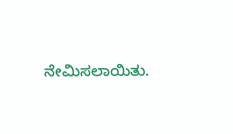ನೇಮಿಸಲಾಯಿತು.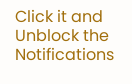Click it and Unblock the Notifications